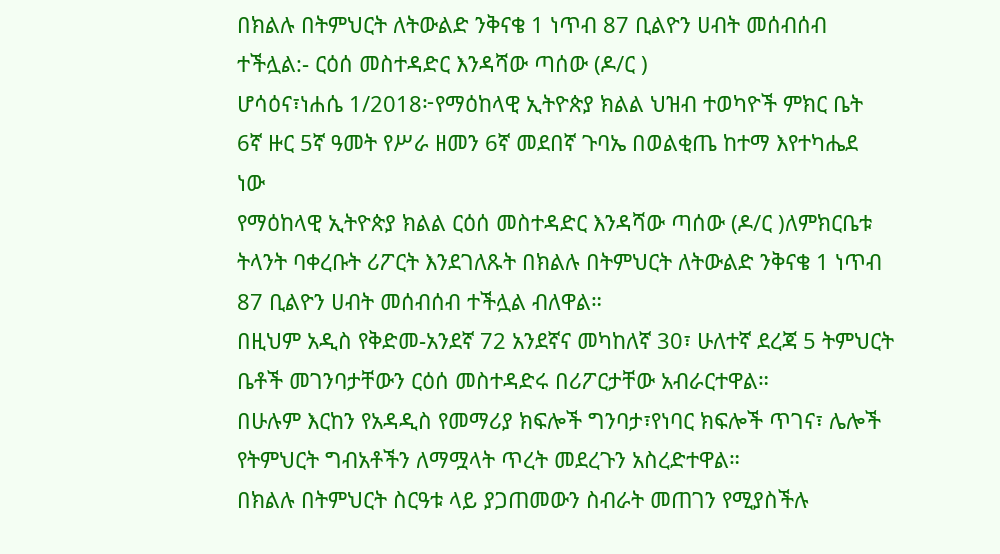በክልሉ በትምህርት ለትውልድ ንቅናቄ 1 ነጥብ 87 ቢልዮን ሀብት መሰብሰብ
ተችሏል:- ርዕሰ መስተዳድር እንዳሻው ጣሰው (ዶ/ር )
ሆሳዕና፣ነሐሴ 1/2018፦የማዕከላዊ ኢትዮጵያ ክልል ህዝብ ተወካዮች ምክር ቤት
6ኛ ዙር 5ኛ ዓመት የሥራ ዘመን 6ኛ መደበኛ ጉባኤ በወልቂጤ ከተማ እየተካሔደ
ነው
የማዕከላዊ ኢትዮጵያ ክልል ርዕሰ መስተዳድር እንዳሻው ጣሰው (ዶ/ር )ለምክርቤቱ
ትላንት ባቀረቡት ሪፖርት እንደገለጹት በክልሉ በትምህርት ለትውልድ ንቅናቄ 1 ነጥብ
87 ቢልዮን ሀብት መሰብሰብ ተችሏል ብለዋል።
በዚህም አዲስ የቅድመ-አንደኛ 72 አንደኛና መካከለኛ 30፣ ሁለተኛ ደረጃ 5 ትምህርት
ቤቶች መገንባታቸውን ርዕሰ መስተዳድሩ በሪፖርታቸው አብራርተዋል።
በሁሉም እርከን የአዳዲስ የመማሪያ ክፍሎች ግንባታ፣የነባር ክፍሎች ጥገና፣ ሌሎች
የትምህርት ግብአቶችን ለማሟላት ጥረት መደረጉን አስረድተዋል።
በክልሉ በትምህርት ስርዓቱ ላይ ያጋጠመውን ስብራት መጠገን የሚያስችሉ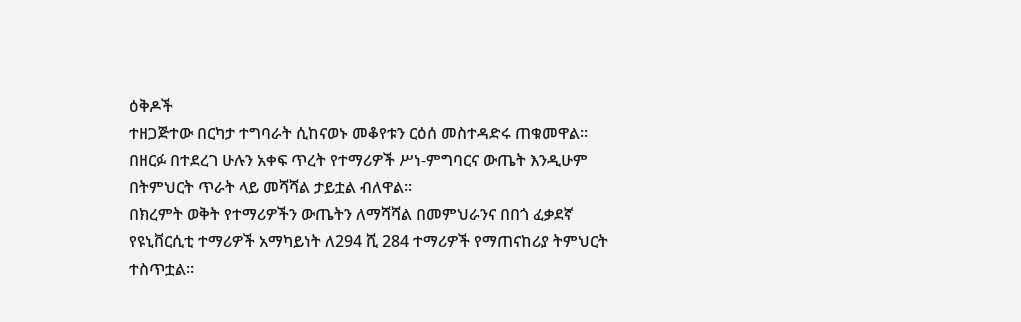ዕቅዶች
ተዘጋጅተው በርካታ ተግባራት ሲከናወኑ መቆየቱን ርዕሰ መስተዳድሩ ጠቁመዋል።
በዘርፉ በተደረገ ሁሉን አቀፍ ጥረት የተማሪዎች ሥነ-ምግባርና ውጤት እንዲሁም
በትምህርት ጥራት ላይ መሻሻል ታይቷል ብለዋል፡፡
በክረምት ወቅት የተማሪዎችን ውጤትን ለማሻሻል በመምህራንና በበጎ ፈቃደኛ
የዩኒቨርሲቲ ተማሪዎች አማካይነት ለ294 ሺ 284 ተማሪዎች የማጠናከሪያ ትምህርት
ተስጥቷል፡፡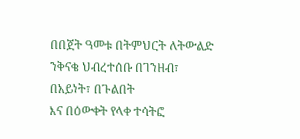በበጀት ዓመቱ በትምህርት ለትውልድ ንቅናቄ ህብረተሰቡ በገንዘብ፣ በአይነት፣ በጉልበት
እና በዕውቀት የላቀ ተሳትፎ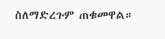ስለማድረጉም ጠቁመዋል።